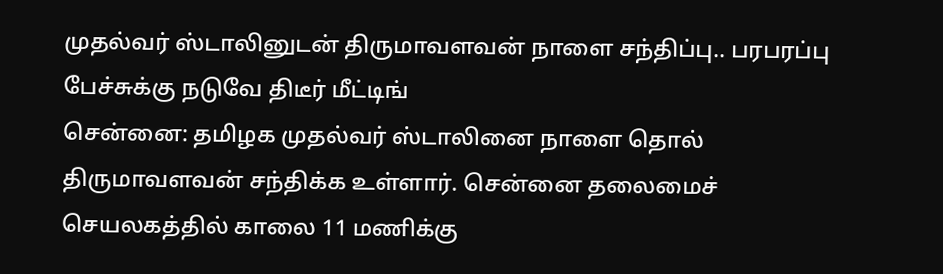முதல்வர் ஸ்டாலினுடன் திருமாவளவன் நாளை சந்திப்பு.. பரபரப்பு பேச்சுக்கு நடுவே திடீர் மீட்டிங்
சென்னை: தமிழக முதல்வர் ஸ்டாலினை நாளை தொல் திருமாவளவன் சந்திக்க உள்ளார். சென்னை தலைமைச் செயலகத்தில் காலை 11 மணிக்கு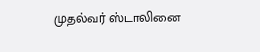முதல்வர் ஸ்டாலினை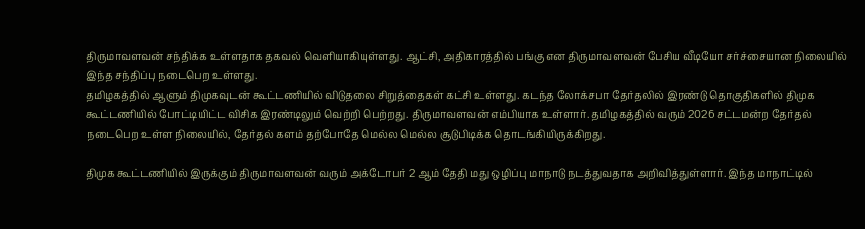திருமாவளவன் சந்திக்க உள்ளதாக தகவல் வெளியாகியுள்ளது. ஆட்சி, அதிகாரத்தில் பங்கு என திருமாவளவன் பேசிய வீடியோ சர்ச்சையான நிலையில் இந்த சந்திப்பு நடைபெற உள்ளது.
தமிழகத்தில் ஆளும் திமுகவுடன் கூட்டணியில் விடுதலை சிறுத்தைகள் கட்சி உள்ளது. கடந்த லோக்சபா தேர்தலில் இரண்டு தொகுதிகளில் திமுக கூட்டணியில் போட்டியிட்ட விசிக இரண்டிலும் வெற்றி பெற்றது. திருமாவளவன் எம்பியாக உள்ளார். தமிழகத்தில் வரும் 2026 சட்டமன்ற தேர்தல் நடைபெற உள்ள நிலையில், தேர்தல் களம் தற்போதே மெல்ல மெல்ல சூடுபிடிக்க தொடங்கியிருக்கிறது.

திமுக கூட்டணியில் இருக்கும் திருமாவளவன் வரும் அக்டோபர் 2 ஆம் தேதி மது ஒழிப்பு மாநாடு நடத்துவதாக அறிவித்துள்ளார். இந்த மாநாட்டில்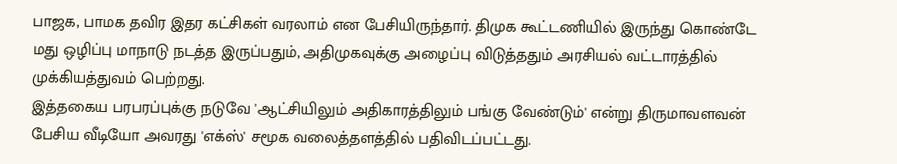பாஜக, பாமக தவிர இதர கட்சிகள் வரலாம் என பேசியிருந்தார். திமுக கூட்டணியில் இருந்து கொண்டே மது ஒழிப்பு மாநாடு நடத்த இருப்பதும், அதிமுகவுக்கு அழைப்பு விடுத்ததும் அரசியல் வட்டாரத்தில் முக்கியத்துவம் பெற்றது.
இத்தகைய பரபரப்புக்கு நடுவே 'ஆட்சியிலும் அதிகாரத்திலும் பங்கு வேண்டும்' என்று திருமாவளவன் பேசிய வீடியோ அவரது 'எக்ஸ்' சமூக வலைத்தளத்தில் பதிவிடப்பட்டது.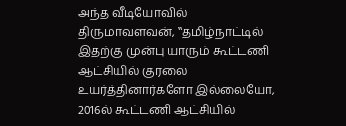அந்த வீடியோவில் திருமாவளவன், ‛‛தமிழ்நாட்டில் இதற்கு முன்பு யாரும் கூட்டணி ஆட்சியில் குரலை உயர்த்தினார்களோ இல்லையோ, 2016ல் கூட்டணி ஆட்சியில்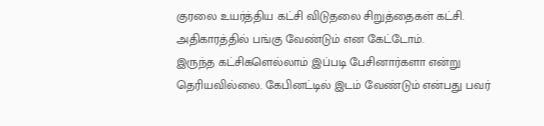குரலை உயர்த்திய கட்சி விடுதலை சிறுத்தைகள் கட்சி. அதிகாரத்தில் பங்கு வேண்டும் என கேட்டோம்.
இருந்த கட்சிகளெல்லாம் இப்படி பேசினார்களா என்று தெரியவில்லை. கேபினட்டில் இடம் வேண்டும் என்பது பவர்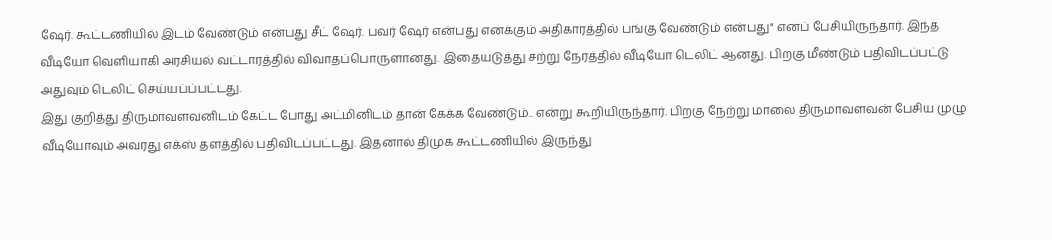ஷேர். கூட்டணியில் இடம் வேண்டும் என்பது சீட் ஷேர். பவர் ஷேர் என்பது எனக்கும் அதிகாரத்தில் பங்கு வேண்டும் என்பது" எனப் பேசியிருந்தார். இந்த வீடியோ வெளியாகி அரசியல் வட்டாரத்தில் விவாதப்பொருளானது. இதையடுத்து சற்று நேரத்தில் வீடியோ டெலிட் ஆனது. பிறகு மீண்டும் பதிவிடப்பட்டு அதுவும் டெலிட் செய்யப்ப்பட்டது.
இது குறித்து திருமாவளவனிடம் கேட்ட போது அட்மினிடம் தான் கேக்க வேண்டும்.. என்று கூறியிருந்தார். பிறகு நேற்று மாலை திருமாவளவன் பேசிய முழு வீடியோவும் அவரது எக்ஸ் தளத்தில் பதிவிடப்பட்டது. இதனால் திமுக கூட்டணியில் இருந்து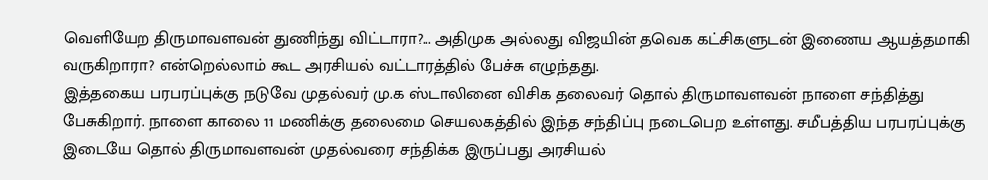வெளியேற திருமாவளவன் துணிந்து விட்டாரா?... அதிமுக அல்லது விஜயின் தவெக கட்சிகளுடன் இணைய ஆயத்தமாகி வருகிறாரா? என்றெல்லாம் கூட அரசியல் வட்டாரத்தில் பேச்சு எழுந்தது.
இத்தகைய பரபரப்புக்கு நடுவே முதல்வர் மு.க ஸ்டாலினை விசிக தலைவர் தொல் திருமாவளவன் நாளை சந்தித்து பேசுகிறார். நாளை காலை 11 மணிக்கு தலைமை செயலகத்தில் இந்த சந்திப்பு நடைபெற உள்ளது. சமீபத்திய பரபரப்புக்கு இடையே தொல் திருமாவளவன் முதல்வரை சந்திக்க இருப்பது அரசியல்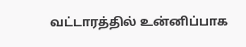வட்டாரத்தில் உன்னிப்பாக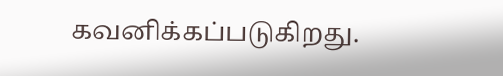கவனிக்கப்படுகிறது.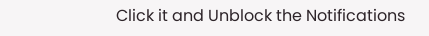Click it and Unblock the Notifications